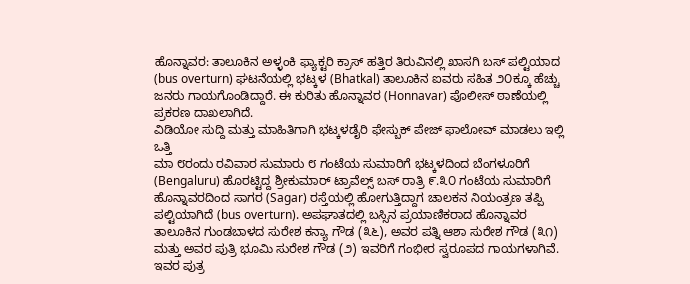ಹೊನ್ನಾವರ: ತಾಲೂಕಿನ ಅಳ್ಳಂಕಿ ಫ್ಯಾಕ್ಟರಿ ಕ್ರಾಸ್ ಹತ್ತಿರ ತಿರುವಿನಲ್ಲಿ ಖಾಸಗಿ ಬಸ್ ಪಲ್ಟಿಯಾದ (bus overturn) ಘಟನೆಯಲ್ಲಿ ಭಟ್ಕಳ (Bhatkal) ತಾಲೂಕಿನ ಐವರು ಸಹಿತ ೨೦ಕ್ಕೂ ಹೆಚ್ಚು ಜನರು ಗಾಯಗೊಂಡಿದ್ದಾರೆ. ಈ ಕುರಿತು ಹೊನ್ನಾವರ (Honnavar) ಪೊಲೀಸ್ ಠಾಣೆಯಲ್ಲಿ ಪ್ರಕರಣ ದಾಖಲಾಗಿದೆ.
ವಿಡಿಯೋ ಸುದ್ದಿ ಮತ್ತು ಮಾಹಿತಿಗಾಗಿ ಭಟ್ಕಳಡೈರಿ ಫೇಸ್ಬುಕ್ ಪೇಜ್ ಫಾಲೋವ್ ಮಾಡಲು ಇಲ್ಲಿ ಒತ್ತಿ
ಮಾ ೮ರಂದು ರವಿವಾರ ಸುಮಾರು ೮ ಗಂಟೆಯ ಸುಮಾರಿಗೆ ಭಟ್ಕಳದಿಂದ ಬೆಂಗಳೂರಿಗೆ (Bengaluru) ಹೊರಟ್ಟಿದ್ದ ಶ್ರೀಕುಮಾರ್ ಟ್ರಾವೆಲ್ಸ್ ಬಸ್ ರಾತ್ರಿ ೯.೩೦ ಗಂಟೆಯ ಸುಮಾರಿಗೆ ಹೊನ್ನಾವರದಿಂದ ಸಾಗರ (Sagar) ರಸ್ತೆಯಲ್ಲಿ ಹೋಗುತ್ತಿದ್ದಾಗ ಚಾಲಕನ ನಿಯಂತ್ರಣ ತಪ್ಪಿ ಪಲ್ಟಿಯಾಗಿದೆ (bus overturn). ಅಪಘಾತದಲ್ಲಿ ಬಸ್ಸಿನ ಪ್ರಯಾಣಿಕರಾದ ಹೊನ್ನಾವರ ತಾಲೂಕಿನ ಗುಂಡಬಾಳದ ಸುರೇಶ ಕನ್ಯಾ ಗೌಡ (೩೬), ಅವರ ಪತ್ನಿ ಆಶಾ ಸುರೇಶ ಗೌಡ (೩೧) ಮತ್ತು ಅವರ ಪುತ್ರಿ ಭೂಮಿ ಸುರೇಶ ಗೌಡ (೨) ಇವರಿಗೆ ಗಂಭೀರ ಸ್ವರೂಪದ ಗಾಯಗಳಾಗಿವೆ. ಇವರ ಪುತ್ರ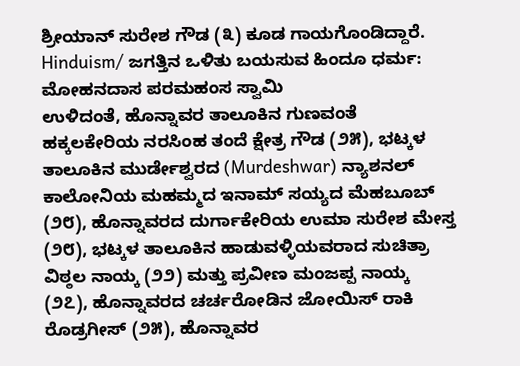ಶ್ರೀಯಾನ್ ಸುರೇಶ ಗೌಡ (೩) ಕೂಡ ಗಾಯಗೊಂಡಿದ್ದಾರೆ.
Hinduism/ ಜಗತ್ತಿನ ಒಳಿತು ಬಯಸುವ ಹಿಂದೂ ಧರ್ಮ: ಮೋಹನದಾಸ ಪರಮಹಂಸ ಸ್ವಾಮಿ
ಉಳಿದಂತೆ, ಹೊನ್ನಾವರ ತಾಲೂಕಿನ ಗುಣವಂತೆ ಹಕ್ಕಲಕೇರಿಯ ನರಸಿಂಹ ತಂದೆ ಕ್ಷೇತ್ರ ಗೌಡ (೨೫), ಭಟ್ಕಳ ತಾಲೂಕಿನ ಮುರ್ಡೇಶ್ವರದ (Murdeshwar) ನ್ಯಾಶನಲ್ ಕಾಲೋನಿಯ ಮಹಮ್ಮದ ಇನಾಮ್ ಸಯ್ಯದ ಮೆಹಬೂಬ್ (೨೮), ಹೊನ್ನಾವರದ ದುರ್ಗಾಕೇರಿಯ ಉಮಾ ಸುರೇಶ ಮೇಸ್ತ (೨೮), ಭಟ್ಕಳ ತಾಲೂಕಿನ ಹಾಡುವಳ್ಳಿಯವರಾದ ಸುಚಿತ್ರಾ ವಿಠ್ಠಲ ನಾಯ್ಕ (೨೨) ಮತ್ತು ಪ್ರವೀಣ ಮಂಜಪ್ಪ ನಾಯ್ಕ (೨೭), ಹೊನ್ನಾವರದ ಚರ್ಚರೋಡಿನ ಜೋಯಿಸ್ ರಾಕಿ ರೊಡ್ರಗೀಸ್ (೨೫), ಹೊನ್ನಾವರ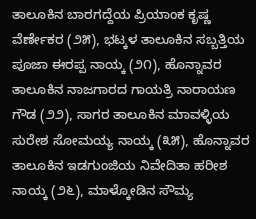ತಾಲೂಕಿನ ಬಾರಗದ್ದೆಯ ಪ್ರಿಯಾಂಕ ಕೃಷ್ಣ ವೆರ್ಣೇಕರ (೨೫), ಭಟ್ಕಳ ತಾಲೂಕಿನ ಸಬ್ಬತ್ತಿಯ ಪೂಜಾ ಈರಪ್ಪ ನಾಯ್ಕ (೨೧), ಹೊನ್ನಾವರ ತಾಲೂಕಿನ ನಾಜಗಾರದ ಗಾಯತ್ರಿ ನಾರಾಯಣ ಗೌಡ (೨೨), ಸಾಗರ ತಾಲೂಕಿನ ಮಾವಳ್ಳಿಯ ಸುರೇಶ ಸೋಮಯ್ಯ ನಾಯ್ಕ (೩೫), ಹೊನ್ನಾವರ ತಾಲೂಕಿನ ಇಡಗುಂಜಿಯ ನಿವೇದಿತಾ ಹರೀಶ ನಾಯ್ಕ (೨೬), ಮಾಳ್ಕೋಡಿನ ಸೌಮ್ಯ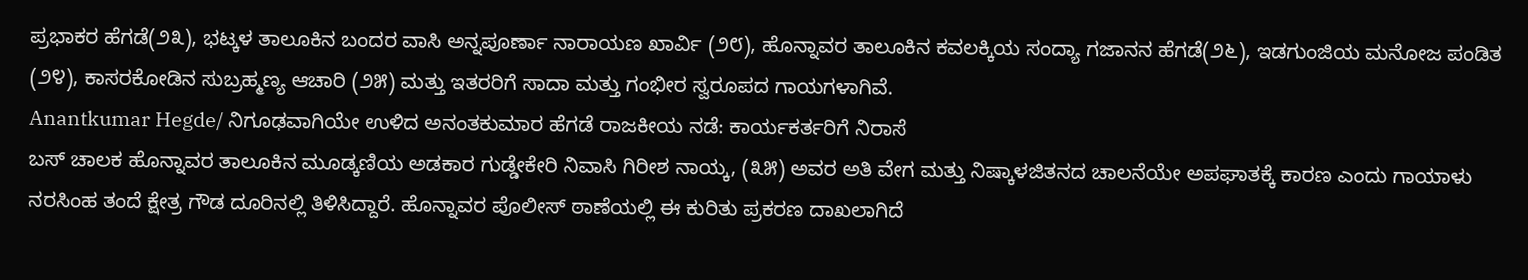ಪ್ರಭಾಕರ ಹೆಗಡೆ(೨೩), ಭಟ್ಕಳ ತಾಲೂಕಿನ ಬಂದರ ವಾಸಿ ಅನ್ನಪೂರ್ಣಾ ನಾರಾಯಣ ಖಾರ್ವಿ (೨೮), ಹೊನ್ನಾವರ ತಾಲೂಕಿನ ಕವಲಕ್ಕಿಯ ಸಂದ್ಯಾ ಗಜಾನನ ಹೆಗಡೆ(೨೬), ಇಡಗುಂಜಿಯ ಮನೋಜ ಪಂಡಿತ (೨೪), ಕಾಸರಕೋಡಿನ ಸುಬ್ರಹ್ಮಣ್ಯ ಆಚಾರಿ (೨೫) ಮತ್ತು ಇತರರಿಗೆ ಸಾದಾ ಮತ್ತು ಗಂಭೀರ ಸ್ವರೂಪದ ಗಾಯಗಳಾಗಿವೆ.
Anantkumar Hegde/ ನಿಗೂಢವಾಗಿಯೇ ಉಳಿದ ಅನಂತಕುಮಾರ ಹೆಗಡೆ ರಾಜಕೀಯ ನಡೆ: ಕಾರ್ಯಕರ್ತರಿಗೆ ನಿರಾಸೆ
ಬಸ್ ಚಾಲಕ ಹೊನ್ನಾವರ ತಾಲೂಕಿನ ಮೂಡ್ಕಣಿಯ ಅಡಕಾರ ಗುಡ್ಡೇಕೇರಿ ನಿವಾಸಿ ಗಿರೀಶ ನಾಯ್ಕ, (೩೫) ಅವರ ಅತಿ ವೇಗ ಮತ್ತು ನಿಷ್ಕಾಳಜಿತನದ ಚಾಲನೆಯೇ ಅಪಘಾತಕ್ಕೆ ಕಾರಣ ಎಂದು ಗಾಯಾಳು ನರಸಿಂಹ ತಂದೆ ಕ್ಷೇತ್ರ ಗೌಡ ದೂರಿನಲ್ಲಿ ತಿಳಿಸಿದ್ದಾರೆ. ಹೊನ್ನಾವರ ಪೊಲೀಸ್ ಠಾಣೆಯಲ್ಲಿ ಈ ಕುರಿತು ಪ್ರಕರಣ ದಾಖಲಾಗಿದೆ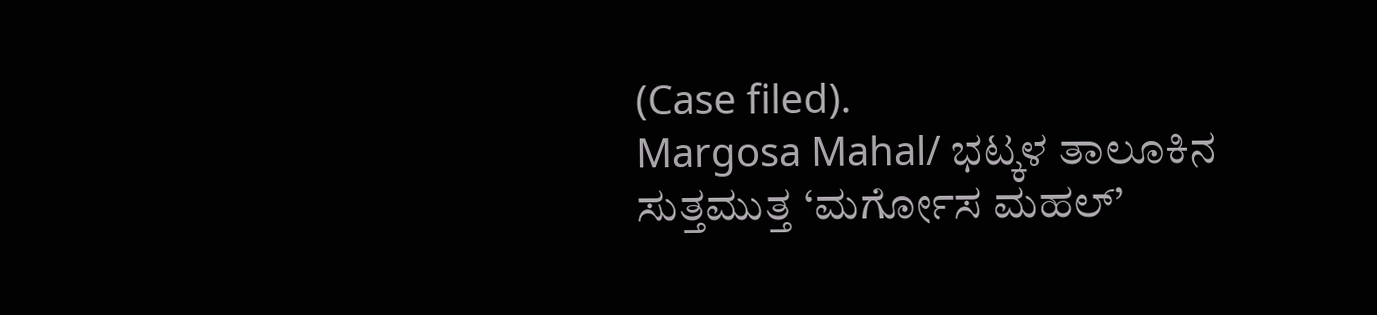(Case filed).
Margosa Mahal/ ಭಟ್ಕಳ ತಾಲೂಕಿನ ಸುತ್ತಮುತ್ತ ‘ಮರ್ಗೋಸ ಮಹಲ್’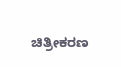ಚಿತ್ರೀಕರಣ